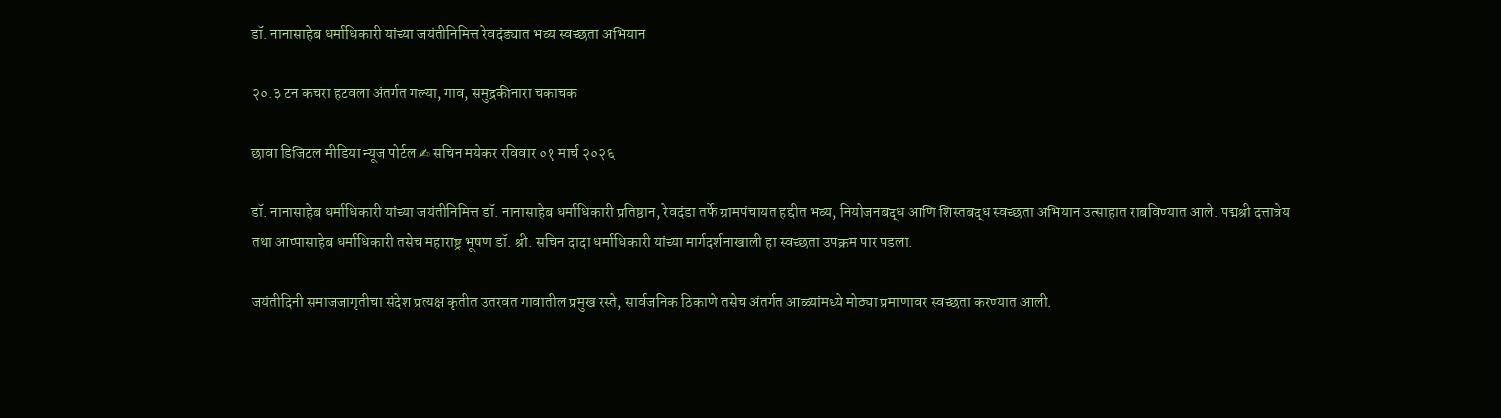डॉ. नानासाहेब धर्माधिकारी यांच्या जयंतीनिमित्त रेवदंड्यात भव्य स्वच्छता अभियान

२०.३ टन कचरा हटवला अंतर्गत गल्या, गाव, समुद्रकीनारा चकाचक

छावा डिजिटल मीडिया न्यूज पोर्टल ✍ सचिन मयेकर रविवार ०१ मार्च २०२६

डॉ. नानासाहेब धर्माधिकारी यांच्या जयंतीनिमित्त डॉ. नानासाहेब धर्माधिकारी प्रतिष्ठान, रेवदंडा तर्फे ग्रामपंचायत हद्दीत भव्य, नियोजनबद्ध आणि शिस्तबद्ध स्वच्छता अभियान उत्साहात राबविण्यात आले. पद्मश्री दत्तात्रेय तथा आप्पासाहेब धर्माधिकारी तसेच महाराष्ट्र भूषण डॉ. श्री. सचिन दादा धर्माधिकारी यांच्या मार्गदर्शनाखाली हा स्वच्छता उपक्रम पार पडला.

जयंतीदिनी समाजजागृतीचा संदेश प्रत्यक्ष कृतीत उतरवत गावातील प्रमुख रस्ते, सार्वजनिक ठिकाणे तसेच अंतर्गत आळ्यांमध्ये मोठ्या प्रमाणावर स्वच्छता करण्यात आली.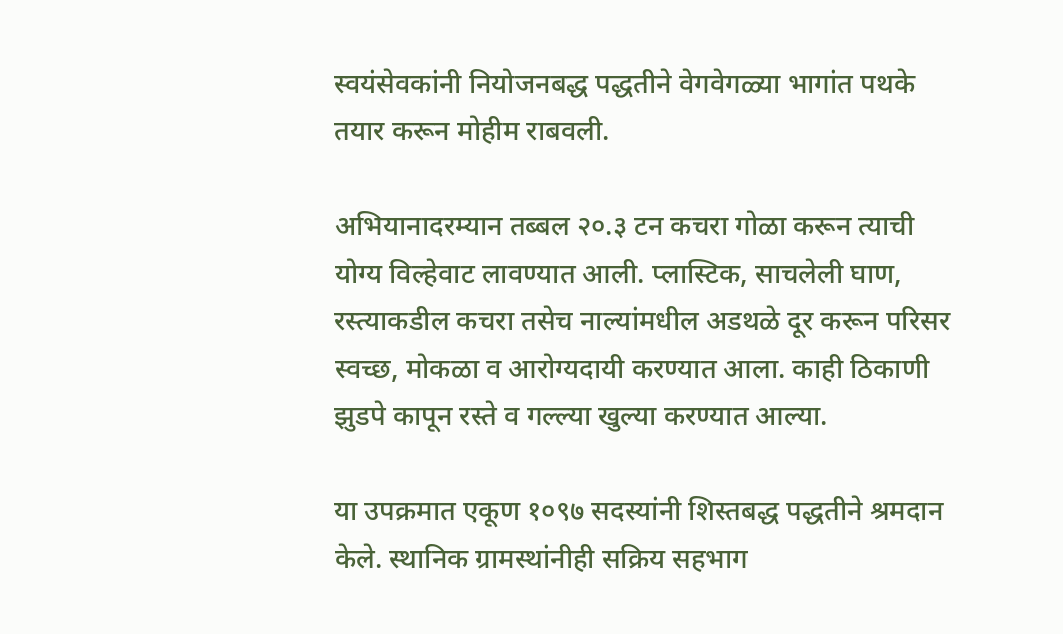स्वयंसेवकांनी नियोजनबद्ध पद्धतीने वेगवेगळ्या भागांत पथके तयार करून मोहीम राबवली.

अभियानादरम्यान तब्बल २०.३ टन कचरा गोळा करून त्याची योग्य विल्हेवाट लावण्यात आली. प्लास्टिक, साचलेली घाण, रस्त्याकडील कचरा तसेच नाल्यांमधील अडथळे दूर करून परिसर स्वच्छ, मोकळा व आरोग्यदायी करण्यात आला. काही ठिकाणी झुडपे कापून रस्ते व गल्ल्या खुल्या करण्यात आल्या.

या उपक्रमात एकूण १०९७ सदस्यांनी शिस्तबद्ध पद्धतीने श्रमदान केले. स्थानिक ग्रामस्थांनीही सक्रिय सहभाग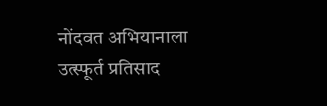नोंदवत अभियानाला उत्स्फूर्त प्रतिसाद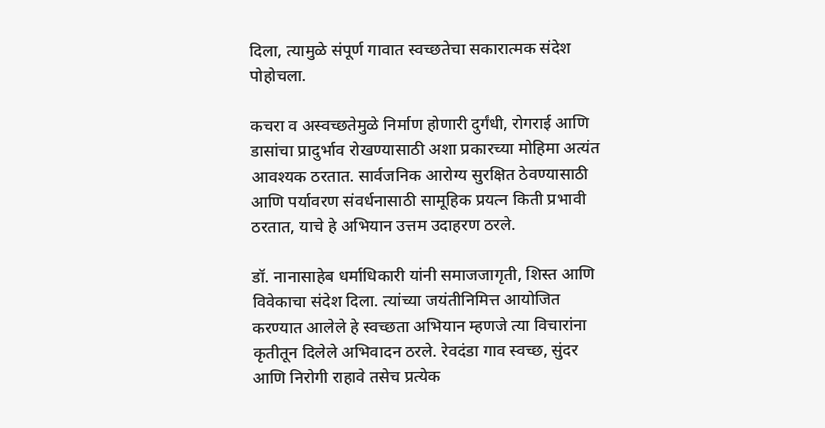दिला, त्यामुळे संपूर्ण गावात स्वच्छतेचा सकारात्मक संदेश पोहोचला.

कचरा व अस्वच्छतेमुळे निर्माण होणारी दुर्गंधी, रोगराई आणि डासांचा प्रादुर्भाव रोखण्यासाठी अशा प्रकारच्या मोहिमा अत्यंत आवश्यक ठरतात. सार्वजनिक आरोग्य सुरक्षित ठेवण्यासाठी आणि पर्यावरण संवर्धनासाठी सामूहिक प्रयत्न किती प्रभावी ठरतात, याचे हे अभियान उत्तम उदाहरण ठरले.

डॉ. नानासाहेब धर्माधिकारी यांनी समाजजागृती, शिस्त आणि विवेकाचा संदेश दिला. त्यांच्या जयंतीनिमित्त आयोजित करण्यात आलेले हे स्वच्छता अभियान म्हणजे त्या विचारांना कृतीतून दिलेले अभिवादन ठरले. रेवदंडा गाव स्वच्छ, सुंदर आणि निरोगी राहावे तसेच प्रत्येक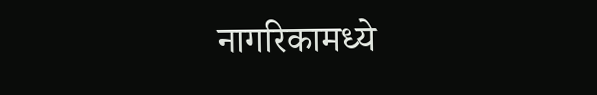नागरिकामध्ये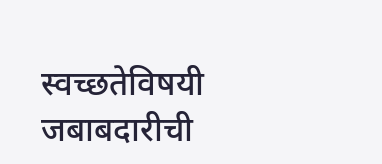स्वच्छतेविषयी जबाबदारीची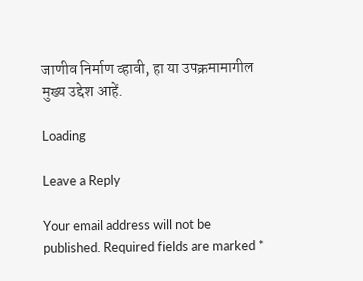जाणीव निर्माण व्हावी, हा या उपक्रमामागील मुख्य उद्देश आहें.

Loading

Leave a Reply

Your email address will not be published. Required fields are marked *